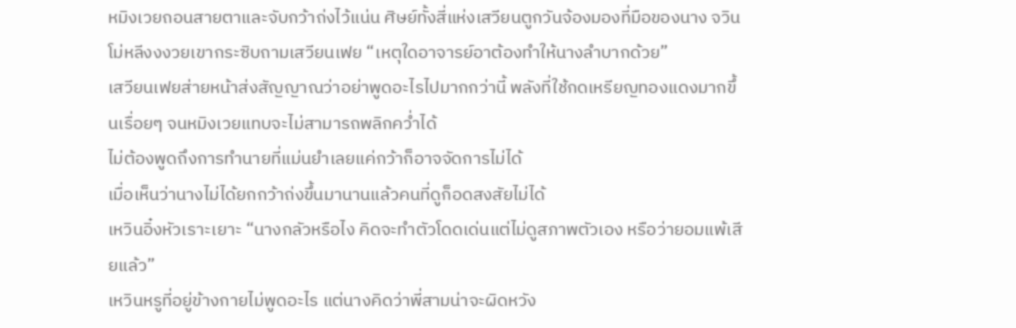หมิงเวยถอนสายตาและจับกว้าถ่งไว้แน่น ศิษย์ทั้งสี่แห่งเสวียนตูกวันจ้องมองที่มือของนาง จวินโม่หลีงงงวยเขากระซิบถามเสวียนเฟย “เหตุใดอาจารย์อาต้องทำให้นางลำบากด้วย”
เสวียนเฟยส่ายหน้าส่งสัญญาณว่าอย่าพูดอะไรไปมากกว่านี้ พลังที่ใช้กดเหรียญทองแดงมากขึ้นเรื่อยๆ จนหมิงเวยแทบจะไม่สามารถพลิกคว่ำได้
ไม่ต้องพูดถึงการทำนายที่แม่นยำเลยแค่กว้าก็อาจจัดการไม่ได้
เมื่อเห็นว่านางไม่ได้ยกกว้าถ่งขึ้นมานานแล้วคนที่ดูก็อดสงสัยไม่ได้
เหวินอิ๋งหัวเราะเยาะ “นางกลัวหรือไง คิดจะทำตัวโดดเด่นแต่ไม่ดูสภาพตัวเอง หรือว่ายอมแพ้เสียแล้ว”
เหวินหรูที่อยู่ข้างกายไม่พูดอะไร แต่นางคิดว่าพี่สามน่าจะผิดหวัง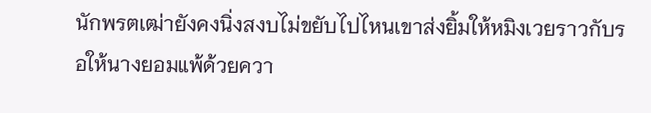นักพรตเฒ่ายังคงนิ่งสงบไม่ขยับไปไหนเขาส่งยิ้มให้หมิงเวยราวกับรอให้นางยอมแพ้ด้วยควา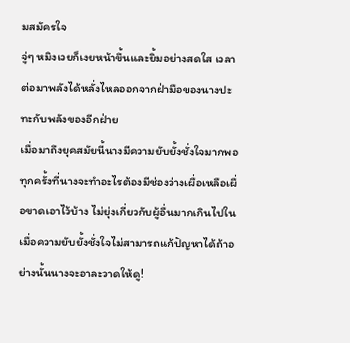มสมัครใจ
จู่ๆ หมิงเวยก็เงยหน้าขึ้นและยิ้มอย่างสดใส เวลาต่อมาพลังได้หลั่งไหลออกจากฝ่ามือของนางปะทะกับพลังของอีกฝ่าย
เมื่อมาถึงยุคสมัยนี้นางมีความยับยั้งชั่งใจมากพอทุกครั้งที่นางจะทำอะไรต้องมีช่องว่างเผื่อเหลือเผื่อขาดเอาไว้บ้าง ไม่ยุ่งเกี่ยวกับผู้อื่นมากเกินไปในเมื่อความยับยั้งชั่งใจไม่สามารถแก้ปัญหาได้ถ้าอย่างนั้นนางจะอาละวาดให้ดู!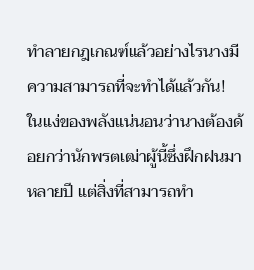ทำลายกฎเกณฑ์แล้วอย่างไรนางมีความสามารถที่จะทำได้แล้วกัน!
ในแง่ของพลังแน่นอนว่านางต้องด้อยกว่านักพรตเฒ่าผู้นี้ซึ่งฝึกฝนมาหลายปี แต่สิ่งที่สามารถทำ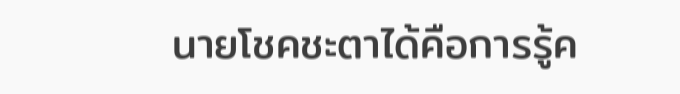นายโชคชะตาได้คือการรู้ค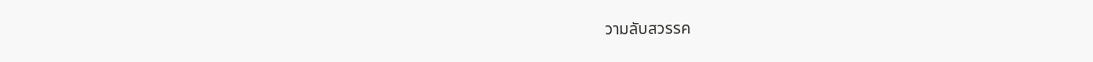วามลับสวรรค